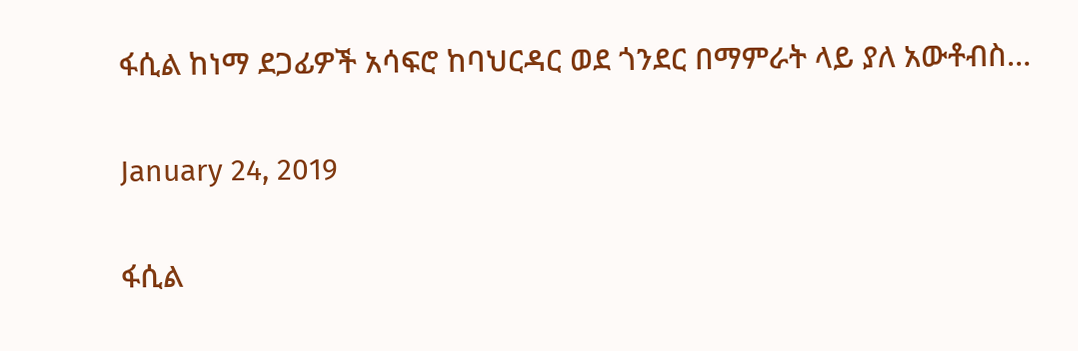ፋሲል ከነማ ደጋፊዎች አሳፍሮ ከባህርዳር ወደ ጎንደር በማምራት ላይ ያለ አውቶብስ…

January 24, 2019

ፋሲል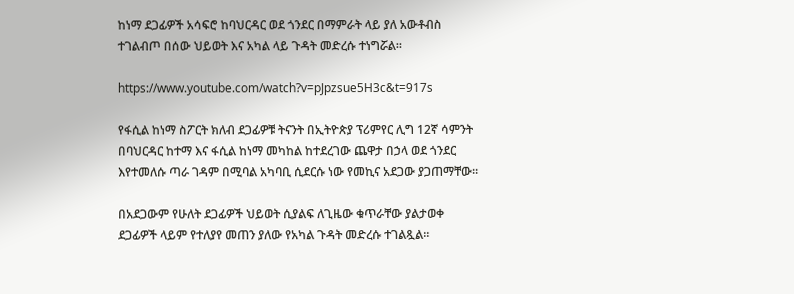ከነማ ደጋፊዎች አሳፍሮ ከባህርዳር ወደ ጎንደር በማምራት ላይ ያለ አውቶብስ ተገልብጦ በሰው ህይወት እና አካል ላይ ጉዳት መድረሱ ተነግሯል።

https://www.youtube.com/watch?v=pJpzsue5H3c&t=917s

የፋሲል ከነማ ስፖርት ክለብ ደጋፊዎቹ ትናንት በኢትዮጵያ ፕሪምየር ሊግ 12ኛ ሳምንት በባህርዳር ከተማ እና ፋሲል ከነማ መካከል ከተደረገው ጨዋታ በኃላ ወደ ጎንደር እየተመለሱ ጣራ ገዳም በሚባል አካባቢ ሲደርሱ ነው የመኪና አደጋው ያጋጠማቸው።

በአደጋውም የሁለት ደጋፊዎች ህይወት ሲያልፍ ለጊዜው ቁጥራቸው ያልታወቀ ደጋፊዎች ላይም የተለያየ መጠን ያለው የአካል ጉዳት መድረሱ ተገልጿል።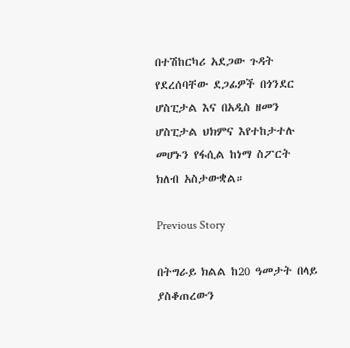በተሽከርካሪ አደጋው ጉዳት የደረሰባቸው ደጋፊዎች በጎንደር ሆስፒታል እና በአዲስ ዘመን ሆስፒታል ህክምና እየተከታተሉ መሆኑን የፋሲል ከነማ ስፖርት ክለብ አስታውቋል።

Previous Story

በትግራይ ክልል ከ20 ዓመታት በላይ ያስቆጠረውን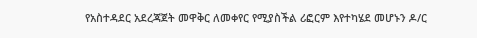የአስተዳደር አደረጃጀት መዋቅር ለመቀየር የሚያስችል ሪፎርም እየተካሄደ መሆኑን ዶ/ር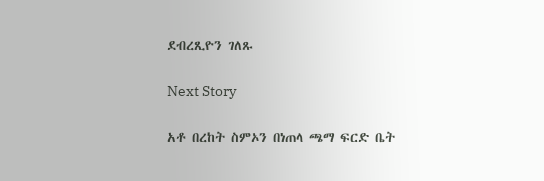ደብረጺዮን ገለጹ

Next Story

አቶ በረከት ስምኦን በነጠላ ጫማ ፍርድ ቤት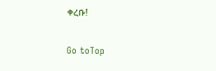ቀረቡ!

Go toTop